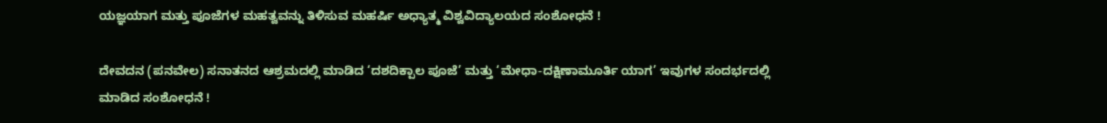ಯಜ್ಞಯಾಗ ಮತ್ತು ಪೂಜೆಗಳ ಮಹತ್ವವನ್ನು ತಿಳಿಸುವ ಮಹರ್ಷಿ ಅಧ್ಯಾತ್ಮ ವಿಶ್ವವಿದ್ಯಾಲಯದ ಸಂಶೋಧನೆ !

ದೇವದನ (ಪನವೇಲ) ಸನಾತನದ ಆಶ್ರಮದಲ್ಲಿ ಮಾಡಿದ ‘ದಶದಿಕ್ಪಾಲ ಪೂಜೆ’ ಮತ್ತು ‘ಮೇಧಾ-ದಕ್ಷಿಣಾಮೂರ್ತಿ ಯಾಗ’ ಇವುಗಳ ಸಂದರ್ಭದಲ್ಲಿ ಮಾಡಿದ ಸಂಶೋಧನೆ !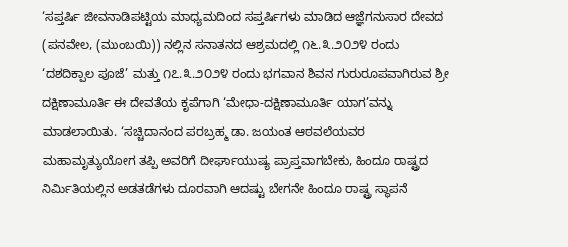‘ಸಪ್ತರ್ಷಿ ಜೀವನಾಡಿಪಟ್ಟಿಯ ಮಾಧ್ಯಮದಿಂದ ಸಪ್ತರ್ಷಿಗಳು ಮಾಡಿದ ಆಜ್ಞೆಗನುಸಾರ ದೇವದ (ಪನವೇಲ, (ಮುಂಬಯಿ)) ನಲ್ಲಿನ ಸನಾತನದ ಆಶ್ರಮದಲ್ಲಿ ೧೬.೩.೨೦೨೪ ರಂದು ‘ದಶದಿಕ್ಪಾಲ ಪೂಜೆ’ ಮತ್ತು ೧೭.೩.೨೦೨೪ ರಂದು ಭಗವಾನ ಶಿವನ ಗುರುರೂಪವಾಗಿರುವ ಶ್ರೀ ದಕ್ಷಿಣಾಮೂರ್ತಿ ಈ ದೇವತೆಯ ಕೃಪೆಗಾಗಿ ‘ಮೇಧಾ-ದಕ್ಷಿಣಾಮೂರ್ತಿ ಯಾಗ’ವನ್ನು ಮಾಡಲಾಯಿತು. ‘ಸಚ್ಚಿದಾನಂದ ಪರಬ್ರಹ್ಮ ಡಾ. ಜಯಂತ ಆಠವಲೆಯವರ ಮಹಾಮೃತ್ಯುಯೋಗ ತಪ್ಪಿ ಅವರಿಗೆ ದೀರ್ಘಾಯುಷ್ಯ ಪ್ರಾಪ್ತವಾಗಬೇಕು, ಹಿಂದೂ ರಾಷ್ಟ್ರದ ನಿರ್ಮಿತಿಯಲ್ಲಿನ ಅಡತಡೆಗಳು ದೂರವಾಗಿ ಆದಷ್ಟು ಬೇಗನೇ ಹಿಂದೂ ರಾಷ್ಟ್ರ ಸ್ಥಾಪನೆ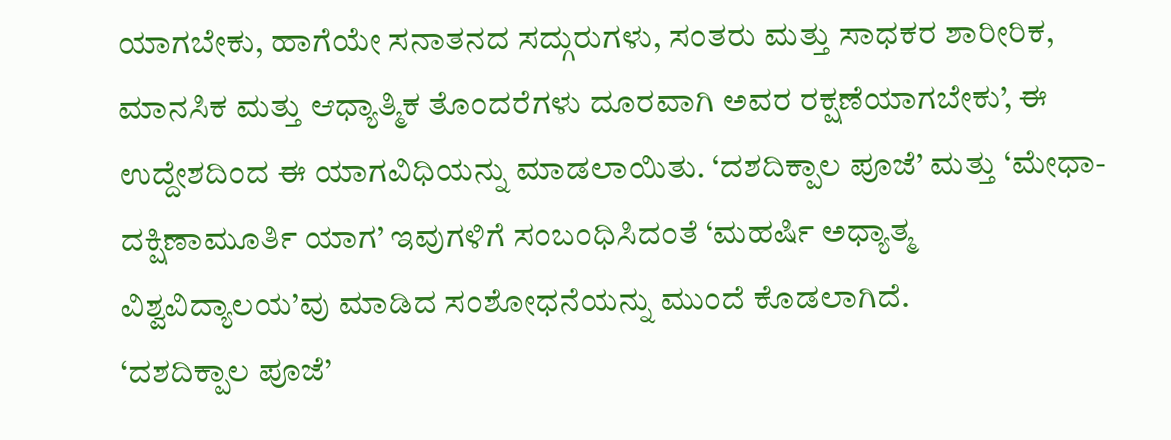ಯಾಗಬೇಕು, ಹಾಗೆಯೇ ಸನಾತನದ ಸದ್ಗುರುಗಳು, ಸಂತರು ಮತ್ತು ಸಾಧಕರ ಶಾರೀರಿಕ, ಮಾನಸಿಕ ಮತ್ತು ಆಧ್ಯಾತ್ಮಿಕ ತೊಂದರೆಗಳು ದೂರವಾಗಿ ಅವರ ರಕ್ಷಣೆಯಾಗಬೇಕು’, ಈ ಉದ್ದೇಶದಿಂದ ಈ ಯಾಗವಿಧಿಯನ್ನು ಮಾಡಲಾಯಿತು. ‘ದಶದಿಕ್ಪಾಲ ಪೂಜೆ’ ಮತ್ತು ‘ಮೇಧಾ-ದಕ್ಷಿಣಾಮೂರ್ತಿ ಯಾಗ’ ಇವುಗಳಿಗೆ ಸಂಬಂಧಿಸಿದಂತೆ ‘ಮಹರ್ಷಿ ಅಧ್ಯಾತ್ಮ ವಿಶ್ವವಿದ್ಯಾಲಯ’ವು ಮಾಡಿದ ಸಂಶೋಧನೆಯನ್ನು ಮುಂದೆ ಕೊಡಲಾಗಿದೆ.
‘ದಶದಿಕ್ಪಾಲ ಪೂಜೆ’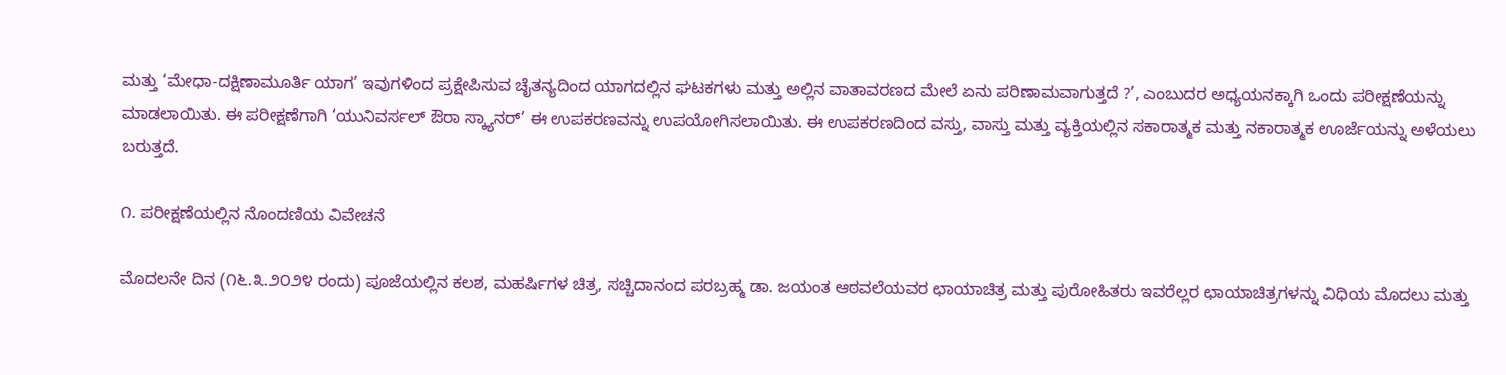ಮತ್ತು ‘ಮೇಧಾ-ದಕ್ಷಿಣಾಮೂರ್ತಿ ಯಾಗ’ ಇವುಗಳಿಂದ ಪ್ರಕ್ಷೇಪಿಸುವ ಚೈತನ್ಯದಿಂದ ಯಾಗದಲ್ಲಿನ ಘಟಕಗಳು ಮತ್ತು ಅಲ್ಲಿನ ವಾತಾವರಣದ ಮೇಲೆ ಏನು ಪರಿಣಾಮವಾಗುತ್ತದೆ ?’, ಎಂಬುದರ ಅಧ್ಯಯನಕ್ಕಾಗಿ ಒಂದು ಪರೀಕ್ಷಣೆಯನ್ನು ಮಾಡಲಾಯಿತು. ಈ ಪರೀಕ್ಷಣೆಗಾಗಿ ‘ಯುನಿವರ್ಸಲ್‌ ಔರಾ ಸ್ಕ್ಯಾನರ್’ ಈ ಉಪಕರಣವನ್ನು ಉಪಯೋಗಿಸಲಾಯಿತು. ಈ ಉಪಕರಣದಿಂದ ವಸ್ತು, ವಾಸ್ತು ಮತ್ತು ವ್ಯಕ್ತಿಯಲ್ಲಿನ ಸಕಾರಾತ್ಮಕ ಮತ್ತು ನಕಾರಾತ್ಮಕ ಊರ್ಜೆಯನ್ನು ಅಳೆಯಲು ಬರುತ್ತದೆ.

೧. ಪರೀಕ್ಷಣೆಯಲ್ಲಿನ ನೊಂದಣಿಯ ವಿವೇಚನೆ

ಮೊದಲನೇ ದಿನ (೧೬.೩.೨೦೨೪ ರಂದು) ಪೂಜೆಯಲ್ಲಿನ ಕಲಶ, ಮಹರ್ಷಿಗಳ ಚಿತ್ರ, ಸಚ್ಚಿದಾನಂದ ಪರಬ್ರಹ್ಮ ಡಾ. ಜಯಂತ ಆಠವಲೆಯವರ ಛಾಯಾಚಿತ್ರ ಮತ್ತು ಪುರೋಹಿತರು ಇವರೆಲ್ಲರ ಛಾಯಾಚಿತ್ರಗಳನ್ನು ವಿಧಿಯ ಮೊದಲು ಮತ್ತು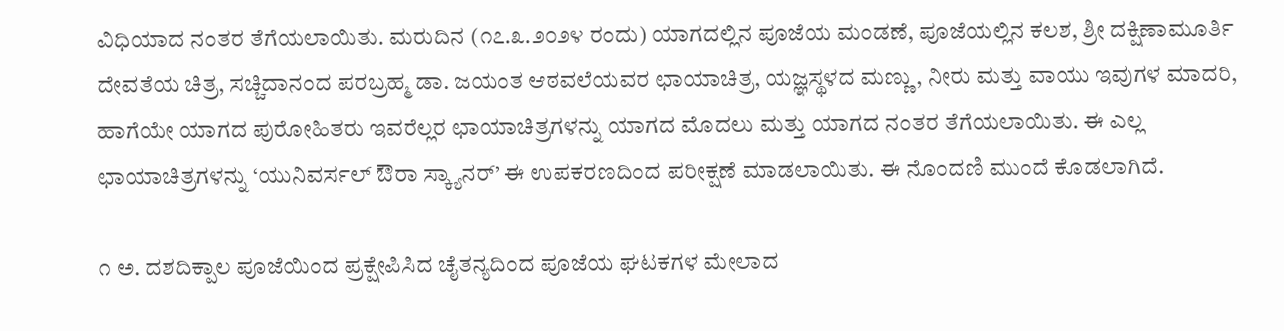ವಿಧಿಯಾದ ನಂತರ ತೆಗೆಯಲಾಯಿತು. ಮರುದಿನ (೧೭.೩.೨೦೨೪ ರಂದು) ಯಾಗದಲ್ಲಿನ ಪೂಜೆಯ ಮಂಡಣೆ, ಪೂಜೆಯಲ್ಲಿನ ಕಲಶ, ಶ್ರೀ ದಕ್ಷಿಣಾಮೂರ್ತಿ ದೇವತೆಯ ಚಿತ್ರ, ಸಚ್ಚಿದಾನಂದ ಪರಬ್ರಹ್ಮ ಡಾ. ಜಯಂತ ಆಠವಲೆಯವರ ಛಾಯಾಚಿತ್ರ, ಯಜ್ಞಸ್ಥಳದ ಮಣ್ಣು, ನೀರು ಮತ್ತು ವಾಯು ಇವುಗಳ ಮಾದರಿ, ಹಾಗೆಯೇ ಯಾಗದ ಪುರೋಹಿತರು ಇವರೆಲ್ಲರ ಛಾಯಾಚಿತ್ರಗಳನ್ನು ಯಾಗದ ಮೊದಲು ಮತ್ತು ಯಾಗದ ನಂತರ ತೆಗೆಯಲಾಯಿತು. ಈ ಎಲ್ಲ ಛಾಯಾಚಿತ್ರಗಳನ್ನು ‘ಯುನಿವರ್ಸಲ್‌ ಔರಾ ಸ್ಕ್ಯಾನರ್’ ಈ ಉಪಕರಣದಿಂದ ಪರೀಕ್ಷಣೆ ಮಾಡಲಾಯಿತು. ಈ ನೊಂದಣಿ ಮುಂದೆ ಕೊಡಲಾಗಿದೆ.

೧ ಅ. ದಶದಿಕ್ಪಾಲ ಪೂಜೆಯಿಂದ ಪ್ರಕ್ಷೇಪಿಸಿದ ಚೈತನ್ಯದಿಂದ ಪೂಜೆಯ ಘಟಕಗಳ ಮೇಲಾದ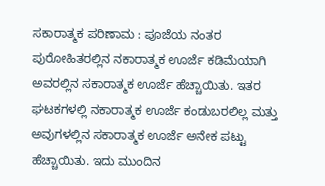ಸಕಾರಾತ್ಮಕ ಪರಿಣಾಮ : ಪೂಜೆಯ ನಂತರ ಪುರೋಹಿತರಲ್ಲಿನ ನಕಾರಾತ್ಮಕ ಊರ್ಜೆ ಕಡಿಮೆಯಾಗಿ ಅವರಲ್ಲಿನ ಸಕಾರಾತ್ಮಕ ಊರ್ಜೆ ಹೆಚ್ಚಾಯಿತು. ಇತರ ಘಟಕಗಳಲ್ಲಿ ನಕಾರಾತ್ಮಕ ಊರ್ಜೆ ಕಂಡುಬರಲಿಲ್ಲ ಮತ್ತು ಅವುಗಳಲ್ಲಿನ ಸಕಾರಾತ್ಮಕ ಊರ್ಜೆ ಅನೇಕ ಪಟ್ಟು ಹೆಚ್ಚಾಯಿತು. ಇದು ಮುಂದಿನ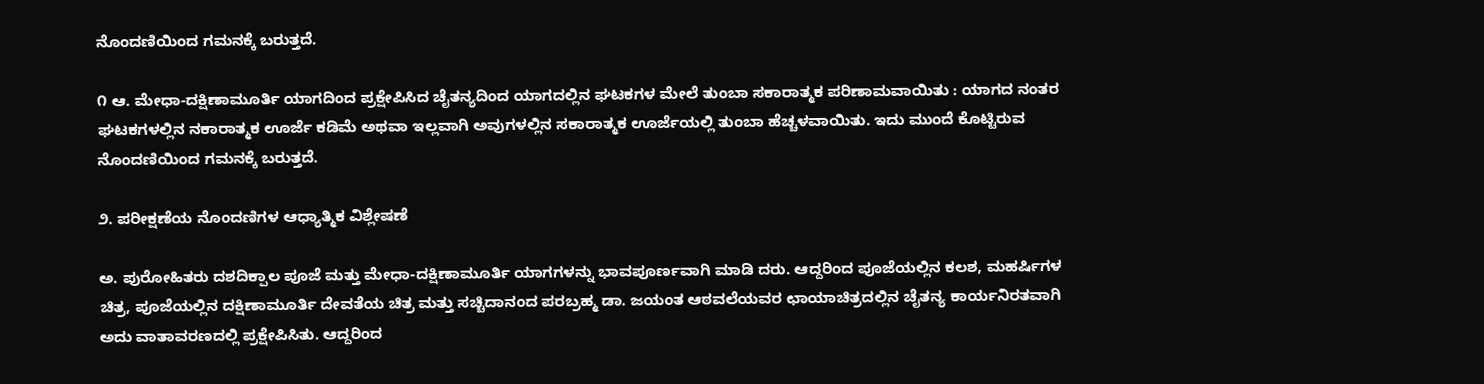ನೊಂದಣಿಯಿಂದ ಗಮನಕ್ಕೆ ಬರುತ್ತದೆ.

೧ ಆ. ಮೇಧಾ-ದಕ್ಷಿಣಾಮೂರ್ತಿ ಯಾಗದಿಂದ ಪ್ರಕ್ಷೇಪಿಸಿದ ಚೈತನ್ಯದಿಂದ ಯಾಗದಲ್ಲಿನ ಘಟಕಗಳ ಮೇಲೆ ತುಂಬಾ ಸಕಾರಾತ್ಮಕ ಪರಿಣಾಮವಾಯಿತು : ಯಾಗದ ನಂತರ ಘಟಕಗಳಲ್ಲಿನ ನಕಾರಾತ್ಮಕ ಊರ್ಜೆ ಕಡಿಮೆ ಅಥವಾ ಇಲ್ಲವಾಗಿ ಅವುಗಳಲ್ಲಿನ ಸಕಾರಾತ್ಮಕ ಊರ್ಜೆಯಲ್ಲಿ ತುಂಬಾ ಹೆಚ್ಚಳವಾಯಿತು. ಇದು ಮುಂದೆ ಕೊಟ್ಟಿರುವ ನೊಂದಣಿಯಿಂದ ಗಮನಕ್ಕೆ ಬರುತ್ತದೆ.

೨. ಪರೀಕ್ಷಣೆಯ ನೊಂದಣಿಗಳ ಆಧ್ಯಾತ್ಮಿಕ ವಿಶ್ಲೇಷಣೆ

ಅ. ಪುರೋಹಿತರು ದಶದಿಕ್ಪಾಲ ಪೂಜೆ ಮತ್ತು ಮೇಧಾ-ದಕ್ಷಿಣಾಮೂರ್ತಿ ಯಾಗಗಳನ್ನು ಭಾವಪೂರ್ಣವಾಗಿ ಮಾಡಿ ದರು. ಆದ್ದರಿಂದ ಪೂಜೆಯಲ್ಲಿನ ಕಲಶ, ಮಹರ್ಷಿಗಳ ಚಿತ್ರ, ಪೂಜೆಯಲ್ಲಿನ ದಕ್ಷಿಣಾಮೂರ್ತಿ ದೇವತೆಯ ಚಿತ್ರ ಮತ್ತು ಸಚ್ಚಿದಾನಂದ ಪರಬ್ರಹ್ಮ ಡಾ. ಜಯಂತ ಆಠವಲೆಯವರ ಛಾಯಾಚಿತ್ರದಲ್ಲಿನ ಚೈತನ್ಯ ಕಾರ್ಯನಿರತವಾಗಿ ಅದು ವಾತಾವರಣದಲ್ಲಿ ಪ್ರಕ್ಷೇಪಿಸಿತು. ಆದ್ದರಿಂದ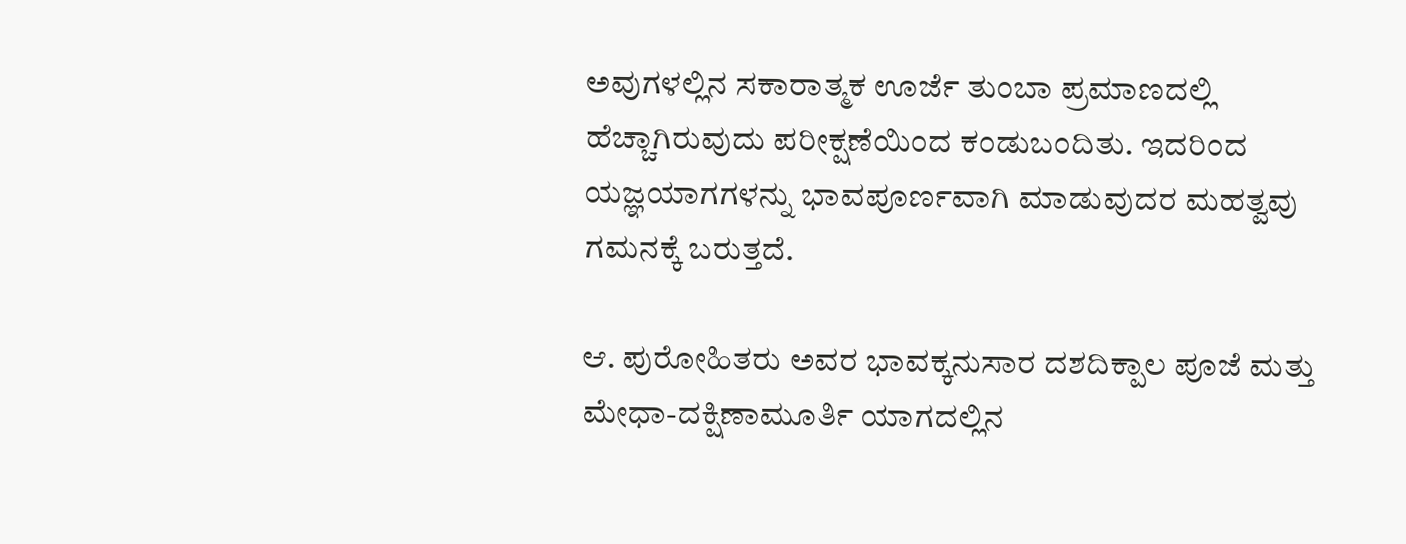ಅವುಗಳಲ್ಲಿನ ಸಕಾರಾತ್ಮಕ ಊರ್ಜೆ ತುಂಬಾ ಪ್ರಮಾಣದಲ್ಲಿ ಹೆಚ್ಚಾಗಿರುವುದು ಪರೀಕ್ಷಣೆಯಿಂದ ಕಂಡುಬಂದಿತು. ಇದರಿಂದ ಯಜ್ಞಯಾಗಗಳನ್ನು ಭಾವಪೂರ್ಣವಾಗಿ ಮಾಡುವುದರ ಮಹತ್ವವು ಗಮನಕ್ಕೆ ಬರುತ್ತದೆ.

ಆ. ಪುರೋಹಿತರು ಅವರ ಭಾವಕ್ಕನುಸಾರ ದಶದಿಕ್ಪಾಲ ಪೂಜೆ ಮತ್ತು ಮೇಧಾ-ದಕ್ಷಿಣಾಮೂರ್ತಿ ಯಾಗದಲ್ಲಿನ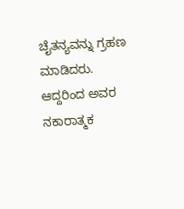ಚೈತನ್ಯವನ್ನು ಗ್ರಹಣ ಮಾಡಿದರು. ಆದ್ದರಿಂದ ಅವರ ನಕಾರಾತ್ಮಕ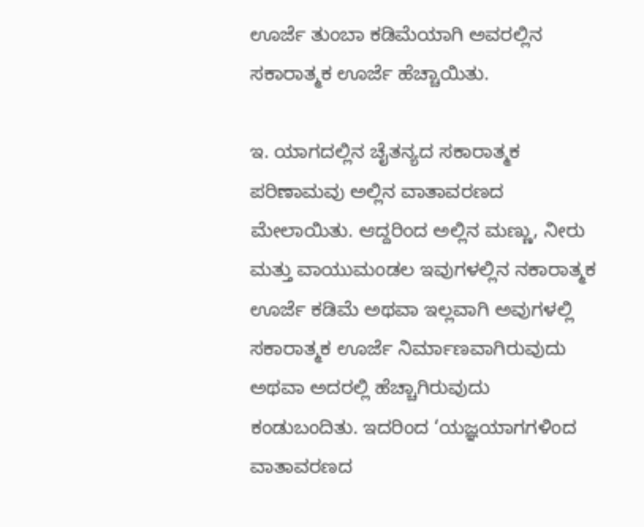ಊರ್ಜೆ ತುಂಬಾ ಕಡಿಮೆಯಾಗಿ ಅವರಲ್ಲಿನ ಸಕಾರಾತ್ಮಕ ಊರ್ಜೆ ಹೆಚ್ಚಾಯಿತು.

ಇ. ಯಾಗದಲ್ಲಿನ ಚೈತನ್ಯದ ಸಕಾರಾತ್ಮಕ ಪರಿಣಾಮವು ಅಲ್ಲಿನ ವಾತಾವರಣದ ಮೇಲಾಯಿತು. ಆದ್ದರಿಂದ ಅಲ್ಲಿನ ಮಣ್ಣು, ನೀರು ಮತ್ತು ವಾಯುಮಂಡಲ ಇವುಗಳಲ್ಲಿನ ನಕಾರಾತ್ಮಕ ಊರ್ಜೆ ಕಡಿಮೆ ಅಥವಾ ಇಲ್ಲವಾಗಿ ಅವುಗಳಲ್ಲಿ ಸಕಾರಾತ್ಮಕ ಊರ್ಜೆ ನಿರ್ಮಾಣವಾಗಿರುವುದು ಅಥವಾ ಅದರಲ್ಲಿ ಹೆಚ್ಚಾಗಿರುವುದು ಕಂಡುಬಂದಿತು. ಇದರಿಂದ ‘ಯಜ್ಞಯಾಗಗಳಿಂದ ವಾತಾವರಣದ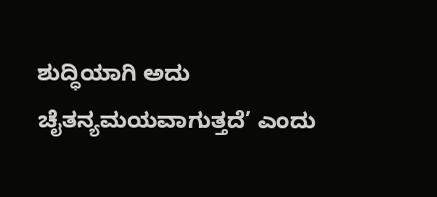ಶುದ್ಧಿಯಾಗಿ ಅದು ಚೈತನ್ಯಮಯವಾಗುತ್ತದೆ’ ಎಂದು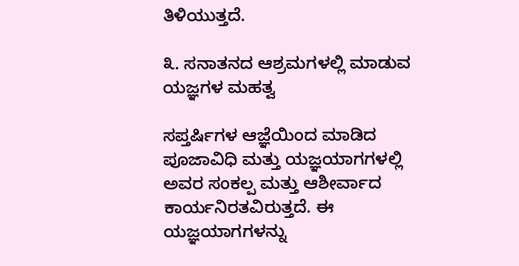ತಿಳಿಯುತ್ತದೆ.

೩. ಸನಾತನದ ಆಶ್ರಮಗಳಲ್ಲಿ ಮಾಡುವ ಯಜ್ಞಗಳ ಮಹತ್ವ

ಸಪ್ತರ್ಷಿಗಳ ಆಜ್ಞೆಯಿಂದ ಮಾಡಿದ ಪೂಜಾವಿಧಿ ಮತ್ತು ಯಜ್ಞಯಾಗಗಳಲ್ಲಿ ಅವರ ಸಂಕಲ್ಪ ಮತ್ತು ಆಶೀರ್ವಾದ ಕಾರ್ಯನಿರತವಿರುತ್ತದೆ. ಈ ಯಜ್ಞಯಾಗಗಳನ್ನು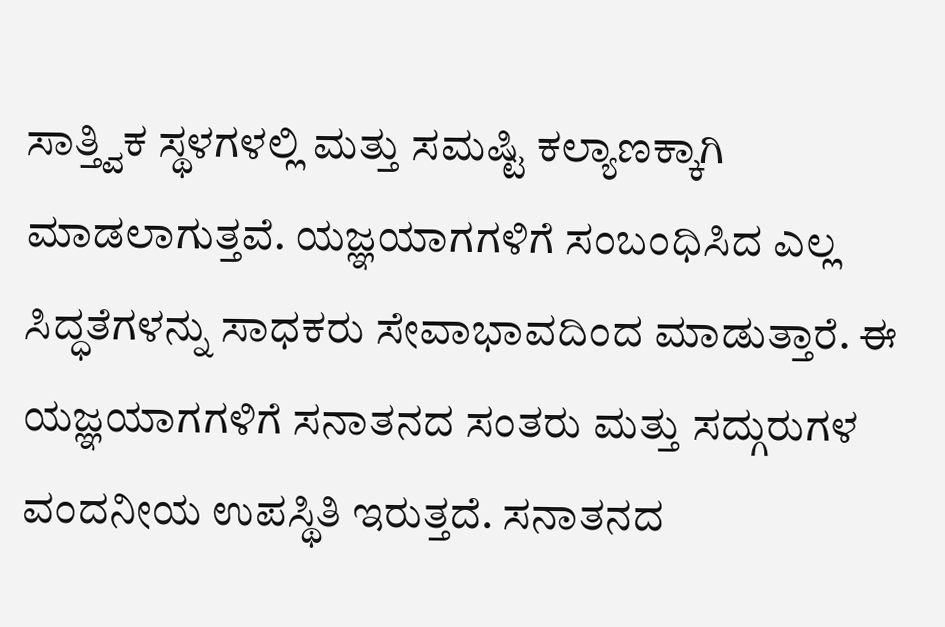ಸಾತ್ತ್ವಿಕ ಸ್ಥಳಗಳಲ್ಲಿ ಮತ್ತು ಸಮಷ್ಟಿ ಕಲ್ಯಾಣಕ್ಕಾಗಿ ಮಾಡಲಾಗುತ್ತವೆ. ಯಜ್ಞಯಾಗಗಳಿಗೆ ಸಂಬಂಧಿಸಿದ ಎಲ್ಲ ಸಿದ್ಧತೆಗಳನ್ನು ಸಾಧಕರು ಸೇವಾಭಾವದಿಂದ ಮಾಡುತ್ತಾರೆ. ಈ ಯಜ್ಞಯಾಗಗಳಿಗೆ ಸನಾತನದ ಸಂತರು ಮತ್ತು ಸದ್ಗುರುಗಳ ವಂದನೀಯ ಉಪಸ್ಥಿತಿ ಇರುತ್ತದೆ. ಸನಾತನದ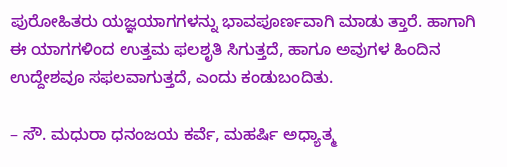ಪುರೋಹಿತರು ಯಜ್ಞಯಾಗಗಳನ್ನು ಭಾವಪೂರ್ಣವಾಗಿ ಮಾಡು ತ್ತಾರೆ. ಹಾಗಾಗಿ ಈ ಯಾಗಗಳಿಂದ ಉತ್ತಮ ಫಲಶೃತಿ ಸಿಗುತ್ತದೆ, ಹಾಗೂ ಅವುಗಳ ಹಿಂದಿನ ಉದ್ದೇಶವೂ ಸಫಲವಾಗುತ್ತದೆ, ಎಂದು ಕಂಡುಬಂದಿತು.

– ಸೌ. ಮಧುರಾ ಧನಂಜಯ ಕರ್ವೆ, ಮಹರ್ಷಿ ಅಧ್ಯಾತ್ಮ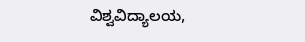ವಿಶ್ವವಿದ್ಯಾಲಯ,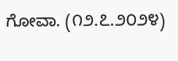ಗೋವಾ. (೧೨.೭.೨೦೨೪)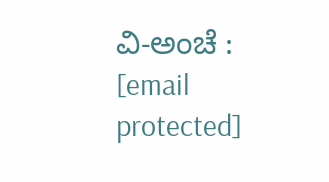ವಿ-ಅಂಚೆ : [email protected]